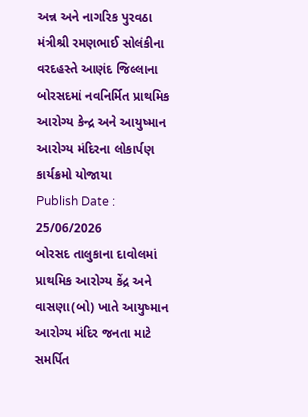અન્ન અને નાગરિક પુરવઠા મંત્રીશ્રી રમણભાઈ સોલંકીના વરદહસ્તે આણંદ જિલ્લાના બોરસદમાં નવનિર્મિત પ્રાથમિક આરોગ્ય કેન્દ્ર અને આયુષ્માન આરોગ્ય મંદિરના લોકાર્પણ કાર્યક્રમો યોજાયા
Publish Date : 25/06/2026
બોરસદ તાલુકાના દાવોલમાં પ્રાથમિક આરોગ્ય કેંદ્ર અને વાસણા(બો) ખાતે આયુષ્માન આરોગ્ય મંદિર જનતા માટે સમર્પિત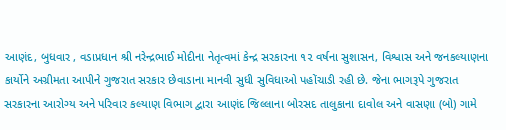આણંદ, બુધવાર , વડાપ્રધાન શ્રી નરેન્દ્રભાઈ મોદીના નેતૃત્વમાં કેન્દ્ર સરકારના ૧૨ વર્ષના સુશાસન, વિશ્વાસ અને જનકલ્યાણના કાર્યોને અગ્રીમતા આપીને ગુજરાત સરકાર છેવાડાના માનવી સુધી સુવિધાઓ પહોંચાડી રહી છે. જેના ભાગરૂપે ગુજરાત સરકારના આરોગ્ય અને પરિવાર કલ્યાણ વિભાગ દ્વારા આણંદ જિલ્લાના બોરસદ તાલુકાના દાવોલ અને વાસણા (બો) ગામે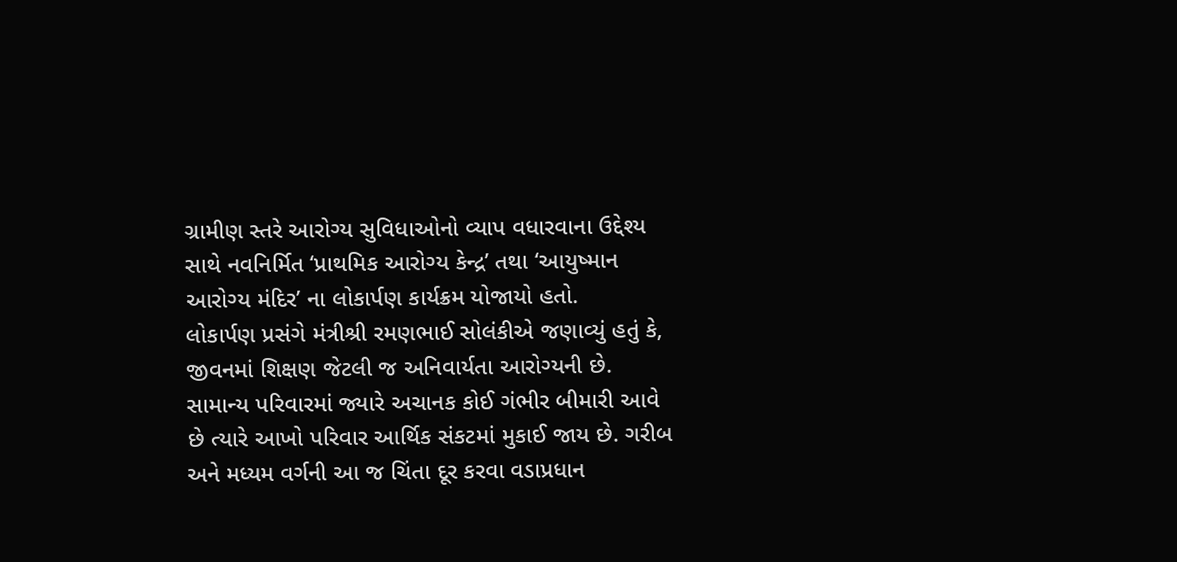ગ્રામીણ સ્તરે આરોગ્ય સુવિધાઓનો વ્યાપ વધારવાના ઉદ્દેશ્ય સાથે નવનિર્મિત ‘પ્રાથમિક આરોગ્ય કેન્દ્ર’ તથા ‘આયુષ્માન આરોગ્ય મંદિર’ ના લોકાર્પણ કાર્યક્રમ યોજાયો હતો.
લોકાર્પણ પ્રસંગે મંત્રીશ્રી રમણભાઈ સોલંકીએ જણાવ્યું હતું કે, જીવનમાં શિક્ષણ જેટલી જ અનિવાર્યતા આરોગ્યની છે. સામાન્ય પરિવારમાં જ્યારે અચાનક કોઈ ગંભીર બીમારી આવે છે ત્યારે આખો પરિવાર આર્થિક સંકટમાં મુકાઈ જાય છે. ગરીબ અને મધ્યમ વર્ગની આ જ ચિંતા દૂર કરવા વડાપ્રધાન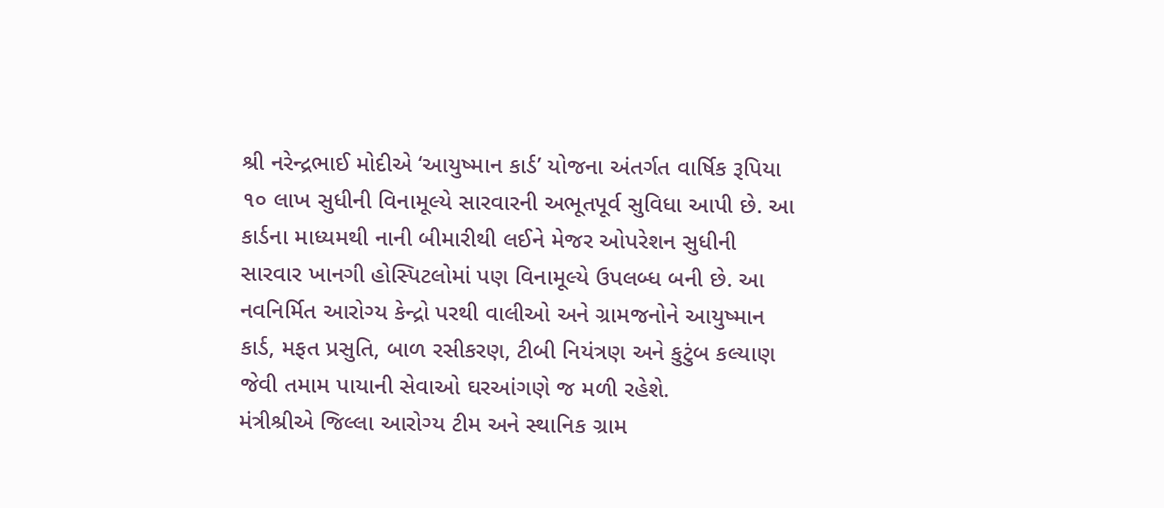શ્રી નરેન્દ્રભાઈ મોદીએ ‘આયુષ્માન કાર્ડ’ યોજના અંતર્ગત વાર્ષિક રૂપિયા ૧૦ લાખ સુધીની વિનામૂલ્યે સારવારની અભૂતપૂર્વ સુવિધા આપી છે. આ કાર્ડના માધ્યમથી નાની બીમારીથી લઈને મેજર ઓપરેશન સુધીની સારવાર ખાનગી હોસ્પિટલોમાં પણ વિનામૂલ્યે ઉપલબ્ધ બની છે. આ નવનિર્મિત આરોગ્ય કેન્દ્રો પરથી વાલીઓ અને ગ્રામજનોને આયુષ્માન કાર્ડ, મફત પ્રસુતિ, બાળ રસીકરણ, ટીબી નિયંત્રણ અને કુટુંબ કલ્યાણ જેવી તમામ પાયાની સેવાઓ ઘરઆંગણે જ મળી રહેશે.
મંત્રીશ્રીએ જિલ્લા આરોગ્ય ટીમ અને સ્થાનિક ગ્રામ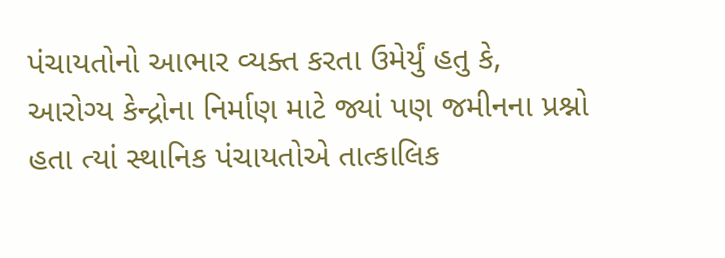પંચાયતોનો આભાર વ્યક્ત કરતા ઉમેર્યું હતુ કે, આરોગ્ય કેન્દ્રોના નિર્માણ માટે જ્યાં પણ જમીનના પ્રશ્નો હતા ત્યાં સ્થાનિક પંચાયતોએ તાત્કાલિક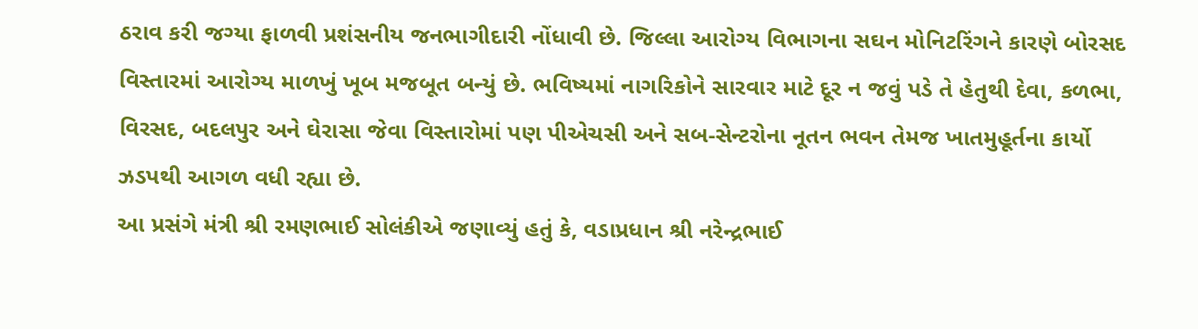ઠરાવ કરી જગ્યા ફાળવી પ્રશંસનીય જનભાગીદારી નોંધાવી છે. જિલ્લા આરોગ્ય વિભાગના સઘન મોનિટરિંગને કારણે બોરસદ વિસ્તારમાં આરોગ્ય માળખું ખૂબ મજબૂત બન્યું છે. ભવિષ્યમાં નાગરિકોને સારવાર માટે દૂર ન જવું પડે તે હેતુથી દેવા, કળભા, વિરસદ, બદલપુર અને ઘેરાસા જેવા વિસ્તારોમાં પણ પીએચસી અને સબ-સેન્ટરોના નૂતન ભવન તેમજ ખાતમુહૂર્તના કાર્યો ઝડપથી આગળ વધી રહ્યા છે.
આ પ્રસંગે મંત્રી શ્રી રમણભાઈ સોલંકીએ જણાવ્યું હતું કે, વડાપ્રધાન શ્રી નરેન્દ્રભાઈ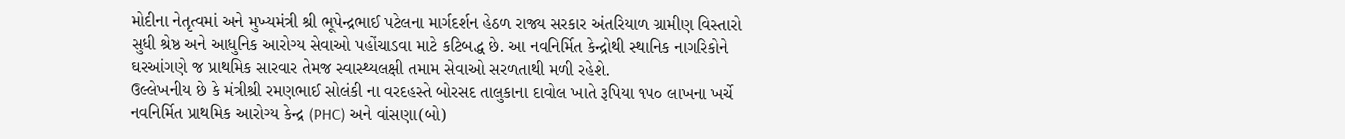મોદીના નેતૃત્વમાં અને મુખ્યમંત્રી શ્રી ભૂપેન્દ્રભાઈ પટેલના માર્ગદર્શન હેઠળ રાજ્ય સરકાર અંતરિયાળ ગ્રામીણ વિસ્તારો સુધી શ્રેષ્ઠ અને આધુનિક આરોગ્ય સેવાઓ પહોંચાડવા માટે કટિબદ્ધ છે. આ નવનિર્મિત કેન્દ્રોથી સ્થાનિક નાગરિકોને ઘરઆંગણે જ પ્રાથમિક સારવાર તેમજ સ્વાસ્થ્યલક્ષી તમામ સેવાઓ સરળતાથી મળી રહેશે.
ઉલ્લેખનીય છે કે મંત્રીશ્રી રમણભાઈ સોલંકી ના વરદહસ્તે બોરસદ તાલુકાના દાવોલ ખાતે રૂપિયા ૧૫૦ લાખના ખર્ચે નવનિર્મિત પ્રાથમિક આરોગ્ય કેન્દ્ર (PHC) અને વાંસણા(બો)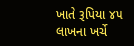ખાતે રૂપિયા ૪૫ લાખના ખર્ચે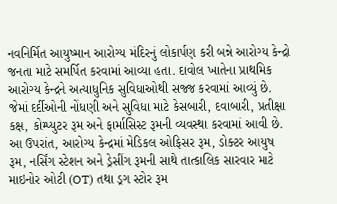નવનિર્મિત આયુષ્માન આરોગ્ય મંદિરનું લોકાર્પણ કરી બન્ને આરોગ્ય કેન્દ્રો જનતા માટે સમર્પિત કરવામાં આવ્યા હતા. દાવોલ ખાતેના પ્રાથમિક આરોગ્ય કેન્દ્રને અત્યાધુનિક સુવિધાઓથી સજ્જ કરવામાં આવ્યું છે. જેમાં દર્દીઓની નોંધણી અને સુવિધા માટે કેસબારી, દવાબારી, પ્રતીક્ષા કક્ષ, કોમ્પ્યુટર રૂમ અને ફાર્માસિસ્ટ રૂમની વ્યવસ્થા કરવામાં આવી છે. આ ઉપરાંત, આરોગ્ય કેન્દ્રમાં મેડિકલ ઓફિસર રૂમ, ડોક્ટર આયુષ રૂમ, નર્સિંગ સ્ટેશન અને ડ્રેસીંગ રૂમની સાથે તાત્કાલિક સારવાર માટે માઇનોર ઓટી (OT) તથા ડ્રગ સ્ટોર રૂમ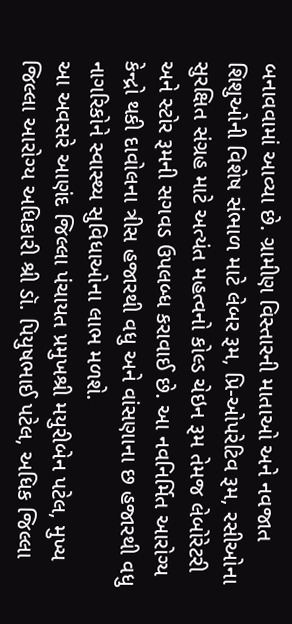બનાવવામાં આવ્યા છે. ગ્રામીણ વિસ્તારની માતાઓ અને નવજાત શિશુઓની વિશેષ સંભાળ માટે લેબર રૂમ, પ્રિ-ઓપરેટિવ રૂમ, રસીઓના સુરક્ષિત સંગ્રહ માટે અત્યંત મહત્વનો કોલ્ડ ચેઇન રૂમ તેમજ લેબોરેટરી અને સ્ટોર રૂમની સગવડ ઉપલબ્ધ કરાવાઈ છે. આ નવનિર્મિત આરોગ્ય કેન્દ્રો થકી દાવોલના ત્રીસ હજારથી વધુ અને વાંસણાના છ હજારથી વધુ નાગરિકોને સ્વાસ્થ્ય સુવિધાઓના લાભ મળશે.
આ અવસરે આણંદ જિલ્લા પંચાયત પ્રમુખશ્રી મયુરીબેન પટેલ, મુખ્ય જિલ્લા આરોગ્ય અધિકારી શ્રી ડૉ. પિયુષભાઈ પટેલ, અધિક જિલ્લા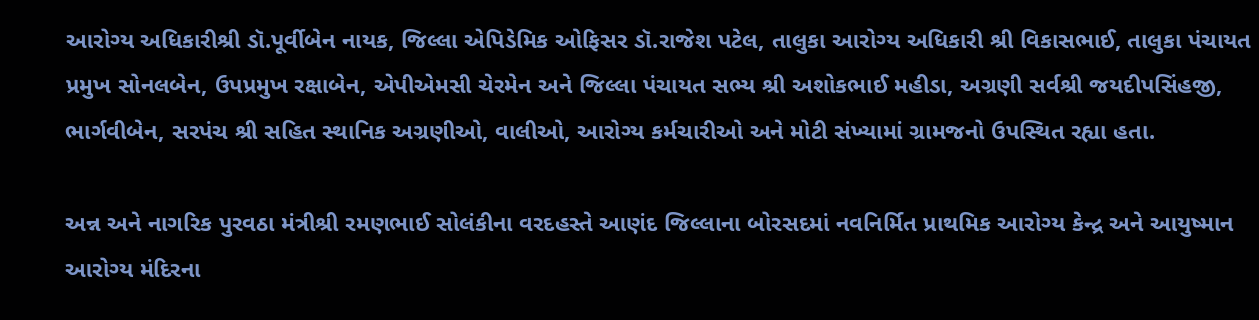આરોગ્ય અધિકારીશ્રી ડૉ.પૂર્વીબેન નાયક, જિલ્લા એપિડેમિક ઓફિસર ડૉ.રાજેશ પટેલ, તાલુકા આરોગ્ય અધિકારી શ્રી વિકાસભાઈ, તાલુકા પંચાયત પ્રમુખ સોનલબેન, ઉપપ્રમુખ રક્ષાબેન, એપીએમસી ચેરમેન અને જિલ્લા પંચાયત સભ્ય શ્રી અશોકભાઈ મહીડા, અગ્રણી સર્વશ્રી જયદીપસિંહજી, ભાર્ગવીબેન, સરપંચ શ્રી સહિત સ્થાનિક અગ્રણીઓ, વાલીઓ, આરોગ્ય કર્મચારીઓ અને મોટી સંખ્યામાં ગ્રામજનો ઉપસ્થિત રહ્યા હતા.

અન્ન અને નાગરિક પુરવઠા મંત્રીશ્રી રમણભાઈ સોલંકીના વરદહસ્તે આણંદ જિલ્લાના બોરસદમાં નવનિર્મિત પ્રાથમિક આરોગ્ય કેન્દ્ર અને આયુષ્માન આરોગ્ય મંદિરના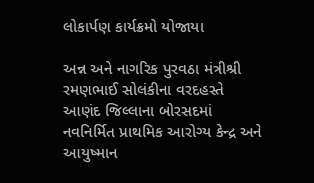લોકાર્પણ કાર્યક્રમો યોજાયા

અન્ન અને નાગરિક પુરવઠા મંત્રીશ્રી રમણભાઈ સોલંકીના વરદહસ્તે આણંદ જિલ્લાના બોરસદમાં નવનિર્મિત પ્રાથમિક આરોગ્ય કેન્દ્ર અને આયુષ્માન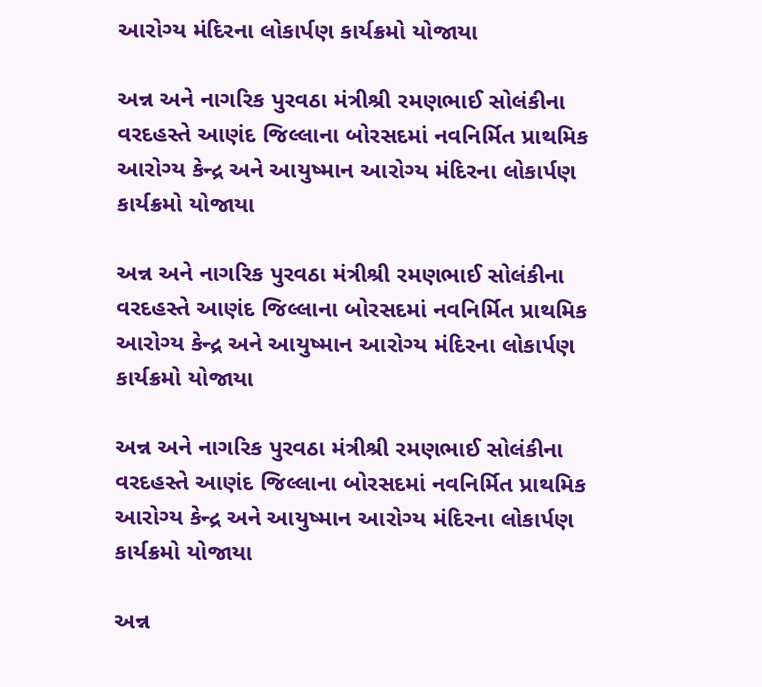આરોગ્ય મંદિરના લોકાર્પણ કાર્યક્રમો યોજાયા

અન્ન અને નાગરિક પુરવઠા મંત્રીશ્રી રમણભાઈ સોલંકીના વરદહસ્તે આણંદ જિલ્લાના બોરસદમાં નવનિર્મિત પ્રાથમિક આરોગ્ય કેન્દ્ર અને આયુષ્માન આરોગ્ય મંદિરના લોકાર્પણ કાર્યક્રમો યોજાયા

અન્ન અને નાગરિક પુરવઠા મંત્રીશ્રી રમણભાઈ સોલંકીના વરદહસ્તે આણંદ જિલ્લાના બોરસદમાં નવનિર્મિત પ્રાથમિક આરોગ્ય કેન્દ્ર અને આયુષ્માન આરોગ્ય મંદિરના લોકાર્પણ કાર્યક્રમો યોજાયા

અન્ન અને નાગરિક પુરવઠા મંત્રીશ્રી રમણભાઈ સોલંકીના વરદહસ્તે આણંદ જિલ્લાના બોરસદમાં નવનિર્મિત પ્રાથમિક આરોગ્ય કેન્દ્ર અને આયુષ્માન આરોગ્ય મંદિરના લોકાર્પણ કાર્યક્રમો યોજાયા

અન્ન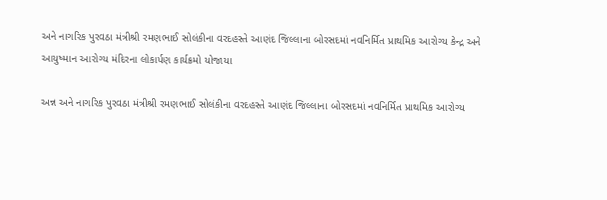અને નાગરિક પુરવઠા મંત્રીશ્રી રમણભાઈ સોલંકીના વરદહસ્તે આણંદ જિલ્લાના બોરસદમાં નવનિર્મિત પ્રાથમિક આરોગ્ય કેન્દ્ર અને આયુષ્માન આરોગ્ય મંદિરના લોકાર્પણ કાર્યક્રમો યોજાયા

અન્ન અને નાગરિક પુરવઠા મંત્રીશ્રી રમણભાઈ સોલંકીના વરદહસ્તે આણંદ જિલ્લાના બોરસદમાં નવનિર્મિત પ્રાથમિક આરોગ્ય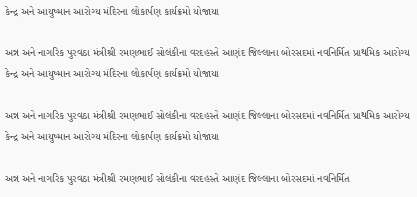કેન્દ્ર અને આયુષ્માન આરોગ્ય મંદિરના લોકાર્પણ કાર્યક્રમો યોજાયા

અન્ન અને નાગરિક પુરવઠા મંત્રીશ્રી રમણભાઈ સોલંકીના વરદહસ્તે આણંદ જિલ્લાના બોરસદમાં નવનિર્મિત પ્રાથમિક આરોગ્ય કેન્દ્ર અને આયુષ્માન આરોગ્ય મંદિરના લોકાર્પણ કાર્યક્રમો યોજાયા

અન્ન અને નાગરિક પુરવઠા મંત્રીશ્રી રમણભાઈ સોલંકીના વરદહસ્તે આણંદ જિલ્લાના બોરસદમાં નવનિર્મિત પ્રાથમિક આરોગ્ય કેન્દ્ર અને આયુષ્માન આરોગ્ય મંદિરના લોકાર્પણ કાર્યક્રમો યોજાયા

અન્ન અને નાગરિક પુરવઠા મંત્રીશ્રી રમણભાઈ સોલંકીના વરદહસ્તે આણંદ જિલ્લાના બોરસદમાં નવનિર્મિત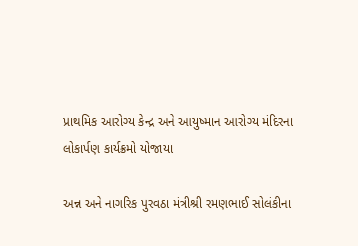પ્રાથમિક આરોગ્ય કેન્દ્ર અને આયુષ્માન આરોગ્ય મંદિરના લોકાર્પણ કાર્યક્રમો યોજાયા

અન્ન અને નાગરિક પુરવઠા મંત્રીશ્રી રમણભાઈ સોલંકીના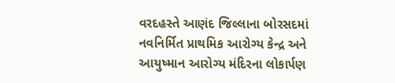વરદહસ્તે આણંદ જિલ્લાના બોરસદમાં નવનિર્મિત પ્રાથમિક આરોગ્ય કેન્દ્ર અને આયુષ્માન આરોગ્ય મંદિરના લોકાર્પણ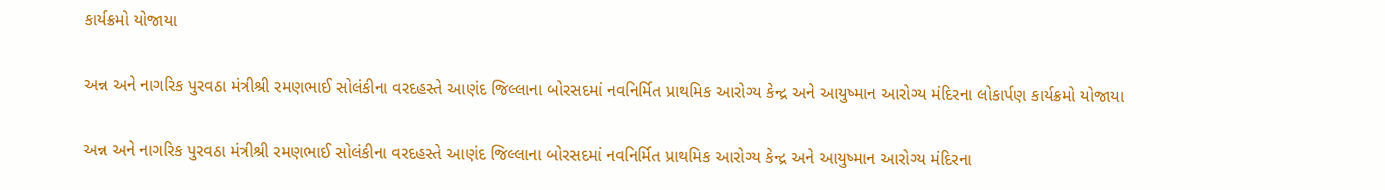કાર્યક્રમો યોજાયા

અન્ન અને નાગરિક પુરવઠા મંત્રીશ્રી રમણભાઈ સોલંકીના વરદહસ્તે આણંદ જિલ્લાના બોરસદમાં નવનિર્મિત પ્રાથમિક આરોગ્ય કેન્દ્ર અને આયુષ્માન આરોગ્ય મંદિરના લોકાર્પણ કાર્યક્રમો યોજાયા

અન્ન અને નાગરિક પુરવઠા મંત્રીશ્રી રમણભાઈ સોલંકીના વરદહસ્તે આણંદ જિલ્લાના બોરસદમાં નવનિર્મિત પ્રાથમિક આરોગ્ય કેન્દ્ર અને આયુષ્માન આરોગ્ય મંદિરના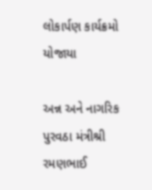લોકાર્પણ કાર્યક્રમો યોજાયા

અન્ન અને નાગરિક પુરવઠા મંત્રીશ્રી રમણભાઈ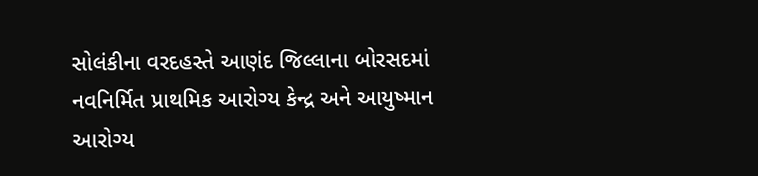સોલંકીના વરદહસ્તે આણંદ જિલ્લાના બોરસદમાં નવનિર્મિત પ્રાથમિક આરોગ્ય કેન્દ્ર અને આયુષ્માન આરોગ્ય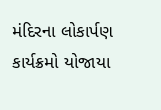મંદિરના લોકાર્પણ કાર્યક્રમો યોજાયા